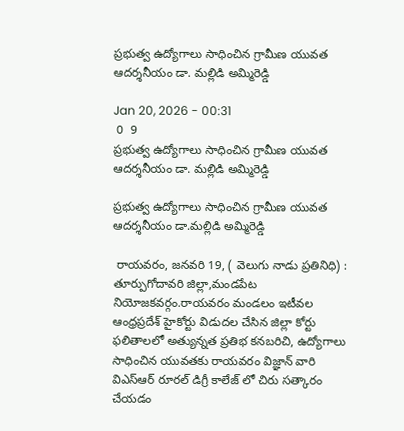ప్రభుత్వ ఉద్యోగాలు సాధించిన గ్రామీణ యువత ఆదర్శనీయం డా. మల్లిడి అమ్మిరెడ్డి

Jan 20, 2026 - 00:31
 0  9
ప్రభుత్వ ఉద్యోగాలు సాధించిన గ్రామీణ యువత ఆదర్శనీయం డా. మల్లిడి అమ్మిరెడ్డి

ప్రభుత్వ ఉద్యోగాలు సాధించిన గ్రామీణ యువత ఆదర్శనీయం డా.మల్లిడి అమ్మిరెడ్డి

 రాయవరం, జనవరి 19, ( వెలుగు నాడు ప్రతినిధి) : తూర్పుగోదావరి జిల్లా,మండపేట నియోజకవర్గం.రాయవరం మండలం ఇటీవల ఆంధ్రప్రదేశ్ హైకోర్టు విడుదల చేసిన జిల్లా కోర్టు ఫలితాలలో అత్యున్నత ప్రతిభ కనబరిచి, ఉద్యోగాలు సాధించిన యువతకు రాయవరం విజ్ఞాన్ వారి  విఎస్ఆర్ రూరల్ డిగ్రీ కాలేజ్ లో చిరు సత్కారం చేయడం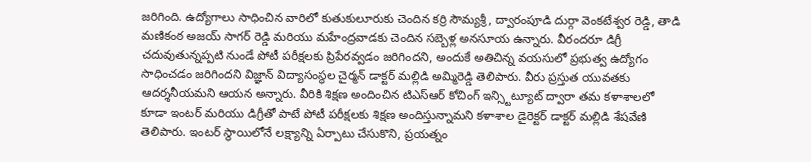జరిగింది. ఉద్యోగాలు సాధించిన వారిలో కుతుకులూరుకు చెందిన కర్రి సౌమ్యశ్రీ, ద్వారంపూడి దుర్గా వెంకటేశ్వర రెడ్డి, తాడి మణికంఠ అజయ్ సాగర్ రెడ్డి మరియు మహేంద్రవాడకు చెందిన సబ్బెళ్ల అనసూయ ఉన్నారు. వీరందరూ డిగ్రీ చదువుతున్నప్పటి నుండే పోటీ పరీక్షలకు ప్రిపేరవ్వడం జరిగిందని, అందుకే అతిచిన్న వయసులో ప్రభుత్వ ఉద్యోగం సాధించడం జరిగిందని విజ్ఞాన్ విద్యాసంస్థల చైర్మన్ డాక్టర్ మల్లిడి అమ్మిరెడ్డి తెలిపారు. వీరు ప్రస్తుత యువతకు ఆదర్శనీయమని ఆయన అన్నారు. వీరికి శిక్షణ అందించిన టిఎస్ఆర్ కోచింగ్ ఇన్స్టిట్యూట్ ద్వారా తమ కళాశాలలో కూడా ఇంటర్ మరియు డిగ్రీతో పాటే పోటీ పరీక్షలకు శిక్షణ అందిస్తున్నామని కళాశాల డైరెక్టర్ డాక్టర్ మల్లిడి శేషవేణి తెలిపారు. ఇంటర్ స్థాయిలోనే లక్ష్యాన్ని ఏర్పాటు చేసుకొని, ప్రయత్నం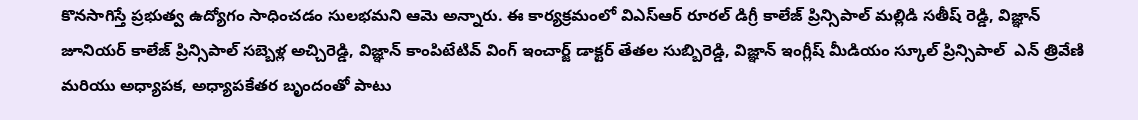కొనసాగిస్తే ప్రభుత్వ ఉద్యోగం సాధించడం సులభమని ఆమె అన్నారు. ఈ కార్యక్రమంలో విఎస్ఆర్ రూరల్ డిగ్రీ కాలేజ్ ప్రిన్సిపాల్ మల్లిడి సతీష్ రెడ్డి, విజ్ఞాన్ జూనియర్ కాలేజ్ ప్రిన్సిపాల్ సబ్బెళ్ల అచ్చిరెడ్డి, విజ్ఞాన్ కాంపిటేటివ్ వింగ్ ఇంచార్జ్ డాక్టర్ తేతల సుబ్బిరెడ్డి, విజ్ఞాన్ ఇంగ్లీష్ మీడియం స్కూల్ ప్రిన్సిపాల్  ఎన్ త్రివేణి మరియు అధ్యాపక, అధ్యాపకేతర బృందంతో పాటు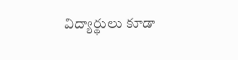విద్యార్థులు కూడా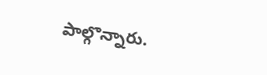పాల్గొన్నారు.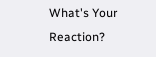What's Your Reaction?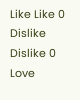Like Like 0
Dislike Dislike 0
Love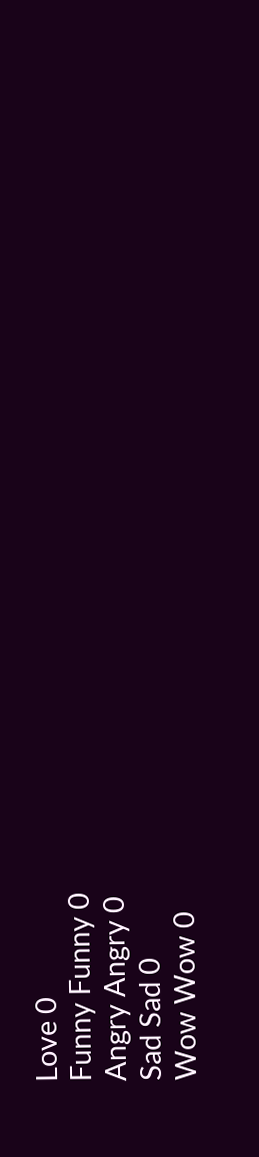Love 0
Funny Funny 0
Angry Angry 0
Sad Sad 0
Wow Wow 0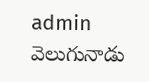admin వెలుగునాడు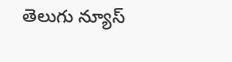తెలుగు న్యూస్